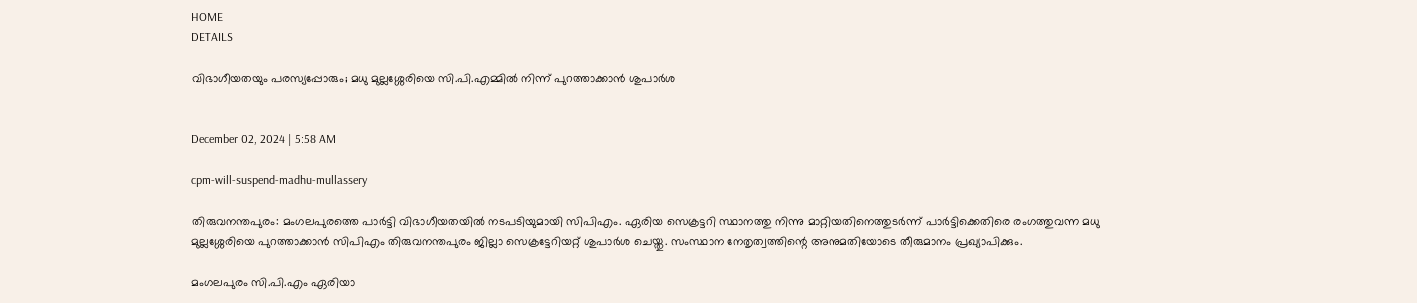HOME
DETAILS

വിഭാഗീയതയും പരസ്യപ്പോരും; മധു മുല്ലശ്ശേരിയെ സി.പി.എമ്മില്‍ നിന്ന് പുറത്താക്കാന്‍ ശുപാര്‍ശ


December 02, 2024 | 5:58 AM

cpm-will-suspend-madhu-mullassery

തിരുവനന്തപുരം: മംഗലപുരത്തെ പാര്‍ട്ടി വിഭാഗീയതയില്‍ നടപടിയുമായി സിപിഎം. ഏരിയ സെക്രട്ടറി സ്ഥാനത്തു നിന്നു മാറ്റിയതിനെത്തുടര്‍ന്ന് പാര്‍ട്ടിക്കെതിരെ രംഗത്തുവന്ന മധു മുല്ലശ്ശേരിയെ പുറത്താക്കാന്‍ സിപിഎം തിരുവനന്തപുരം ജില്ലാ സെക്രട്ടേറിയറ്റ് ശുപാര്‍ശ ചെയ്തു. സംസ്ഥാന നേതൃത്വത്തിന്റെ അനുമതിയോടെ തീരുമാനം പ്രഖ്യാപിക്കും.

മംഗലപുരം സി.പി.എം ഏരിയാ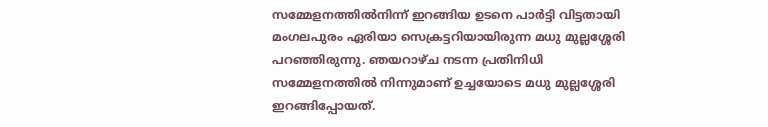സമ്മേളനത്തില്‍നിന്ന് ഇറങ്ങിയ ഉടനെ പാര്‍ട്ടി വിട്ടതായി മംഗലപുരം ഏരിയാ സെക്രട്ടറിയായിരുന്ന മധു മുല്ലശ്ശേരി പറഞ്ഞിരുന്നു. ഞയറാഴ്ച നടന്ന പ്രതിനിധി സമ്മേളനത്തില്‍ നിന്നുമാണ് ഉച്ചയോടെ മധു മുല്ലശ്ശേരി ഇറങ്ങിപ്പോയത്.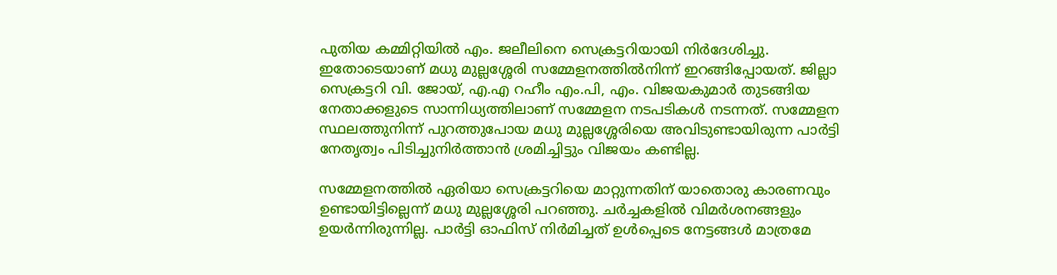പുതിയ കമ്മിറ്റിയില്‍ എം. ജലീലിനെ സെക്രട്ടറിയായി നിര്‍ദേശിച്ചു. ഇതോടെയാണ് മധു മുല്ലശ്ശേരി സമ്മേളനത്തില്‍നിന്ന് ഇറങ്ങിപ്പോയത്. ജില്ലാ സെക്രട്ടറി വി. ജോയ്, എ.എ റഹീം എം.പി, എം. വിജയകുമാര്‍ തുടങ്ങിയ നേതാക്കളുടെ സാന്നിധ്യത്തിലാണ് സമ്മേളന നടപടികള്‍ നടന്നത്. സമ്മേളന സ്ഥലത്തുനിന്ന് പുറത്തുപോയ മധു മുല്ലശ്ശേരിയെ അവിടുണ്ടായിരുന്ന പാര്‍ട്ടി നേതൃത്വം പിടിച്ചുനിര്‍ത്താന്‍ ശ്രമിച്ചിട്ടും വിജയം കണ്ടില്ല.

സമ്മേളനത്തില്‍ ഏരിയാ സെക്രട്ടറിയെ മാറ്റുന്നതിന് യാതൊരു കാരണവും ഉണ്ടായിട്ടില്ലെന്ന് മധു മുല്ലശ്ശേരി പറഞ്ഞു. ചര്‍ച്ചകളില്‍ വിമര്‍ശനങ്ങളും ഉയര്‍ന്നിരുന്നില്ല. പാര്‍ട്ടി ഓഫിസ് നിര്‍മിച്ചത് ഉള്‍പ്പെടെ നേട്ടങ്ങള്‍ മാത്രമേ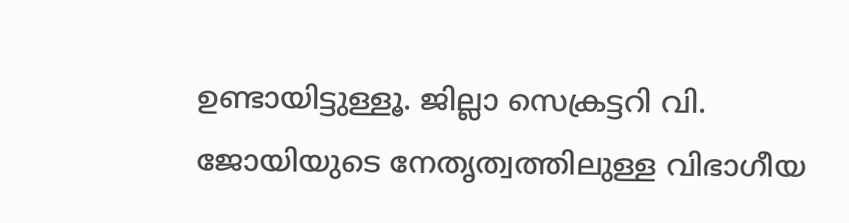ഉണ്ടായിട്ടുള്ളൂ. ജില്ലാ സെക്രട്ടറി വി. ജോയിയുടെ നേതൃത്വത്തിലുള്ള വിഭാഗീയ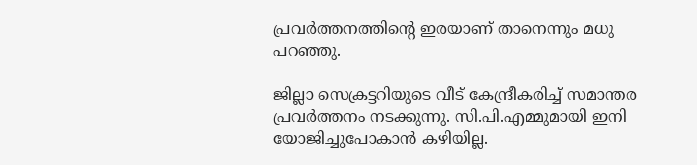പ്രവര്‍ത്തനത്തിന്റെ ഇരയാണ് താനെന്നും മധു പറഞ്ഞു.

ജില്ലാ സെക്രട്ടറിയുടെ വീട് കേന്ദ്രീകരിച്ച് സമാന്തര പ്രവര്‍ത്തനം നടക്കുന്നു. സി.പി.എമ്മുമായി ഇനി യോജിച്ചുപോകാന്‍ കഴിയില്ല.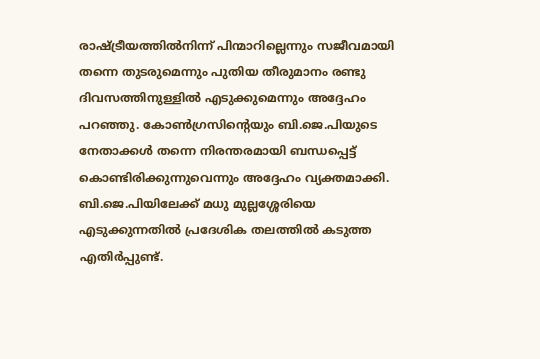രാഷ്ട്രീയത്തില്‍നിന്ന് പിന്മാറില്ലെന്നും സജീവമായി തന്നെ തുടരുമെന്നും പുതിയ തീരുമാനം രണ്ടു ദിവസത്തിനുള്ളില്‍ എടുക്കുമെന്നും അദ്ദേഹം പറഞ്ഞു. കോണ്‍ഗ്രസിന്റെയും ബി.ജെ.പിയുടെ നേതാക്കള്‍ തന്നെ നിരന്തരമായി ബന്ധപ്പെട്ട് കൊണ്ടിരിക്കുന്നുവെന്നും അദ്ദേഹം വ്യക്തമാക്കി. ബി.ജെ.പിയിലേക്ക് മധു മുല്ലശ്ശേരിയെ എടുക്കുന്നതില്‍ പ്രദേശിക തലത്തില്‍ കടുത്ത എതിര്‍പ്പുണ്ട്.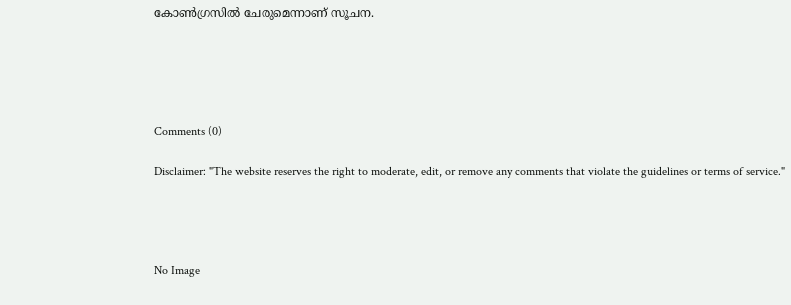കോണ്‍ഗ്രസില്‍ ചേരുമെന്നാണ് സൂചന.





Comments (0)

Disclaimer: "The website reserves the right to moderate, edit, or remove any comments that violate the guidelines or terms of service."




No Image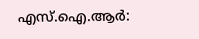എസ്.ഐ.ആര്‍: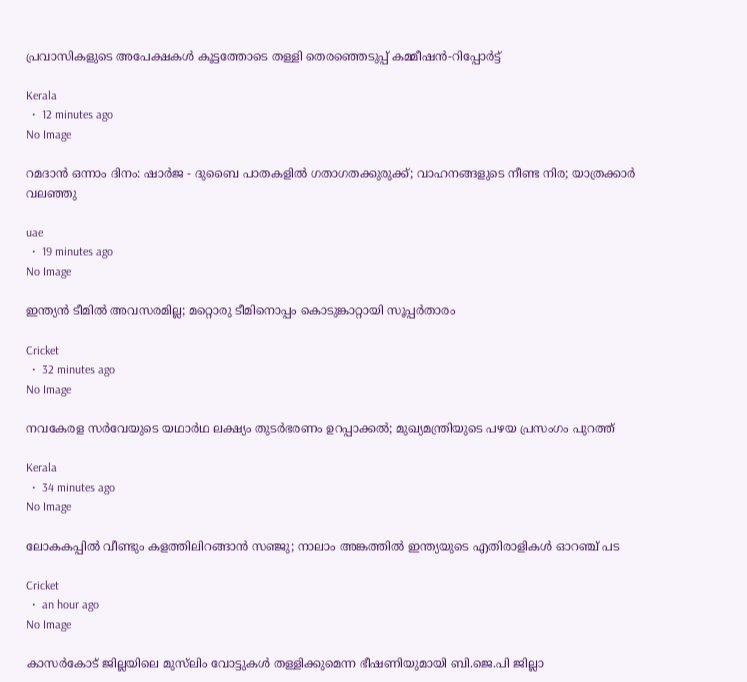പ്രവാസികളുടെ അപേക്ഷകള്‍ കൂട്ടത്തോടെ തള്ളി തെരഞ്ഞെടുപ്പ് കമ്മീഷന്‍-റിപ്പോര്‍ട്ട്

Kerala
  •  12 minutes ago
No Image

റമദാന്‍ ഒന്നാം ദിനം: ഷാര്‍ജ - ദുബൈ പാതകളില്‍ ഗതാഗതക്കുരുക്ക്; വാഹനങ്ങളുടെ നീണ്ട നിര; യാത്രക്കാര്‍ വലഞ്ഞു

uae
  •  19 minutes ago
No Image

ഇന്ത്യൻ ടീമിൽ അവസരമില്ല; മറ്റൊരു ടീമിനൊപ്പം കൊടുങ്കാറ്റായി സൂപ്പർതാരം

Cricket
  •  32 minutes ago
No Image

നവകേരള സർവേയുടെ യഥാർഥ ലക്ഷ്യം തുടർഭരണം ഉറപ്പാക്കൽ; മുഖ്യമന്ത്രിയുടെ പഴയ പ്രസംഗം പുറത്ത്

Kerala
  •  34 minutes ago
No Image

ലോകകപ്പിൽ വീണ്ടും കളത്തിലിറങ്ങാൻ സഞ്ജു; നാലാം അങ്കത്തിൽ ഇന്ത്യയുടെ എതിരാളികൾ ഓറഞ്ച് പട

Cricket
  •  an hour ago
No Image

കാസര്‍കോട് ജില്ലയിലെ മുസ്‌ലിം വോട്ടുകള്‍ തള്ളിക്കുമെന്ന ഭീഷണിയുമായി ബി.ജെ.പി ജില്ലാ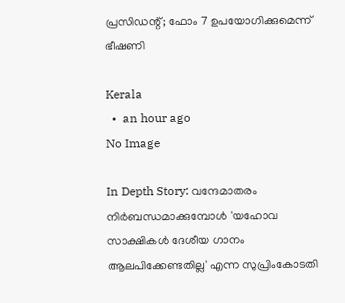പ്രസിഡന്റ്; ഫോം 7 ഉപയോഗിക്കുമെന്ന് ഭീഷണി

Kerala
  •  an hour ago
No Image

In Depth Story: വന്ദേമാതരം നിര്‍ബന്ധമാക്കുമ്പോള്‍ 'യഹോവ സാക്ഷികള്‍ ദേശീയ ഗാനം ആലപിക്കേണ്ടതില്ല' എന്ന സുപ്രിംകോടതി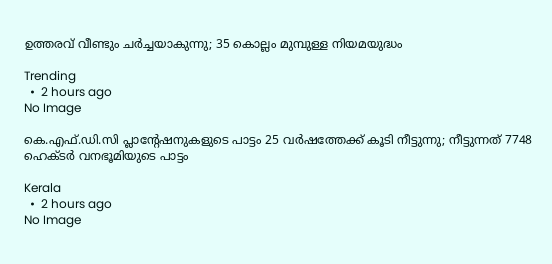ഉത്തരവ് വീണ്ടും ചര്‍ച്ചയാകുന്നു; 35 കൊല്ലം മുമ്പുള്ള നിയമയുദ്ധം

Trending
  •  2 hours ago
No Image

കെ.എഫ്.ഡി.സി പ്ലാന്റേഷനുകളുടെ പാട്ടം 25 വർഷത്തേക്ക് കൂടി നീട്ടുന്നു; നീട്ടുന്നത് 7748 ഹെക്ടർ വനഭൂമിയുടെ പാട്ടം

Kerala
  •  2 hours ago
No Image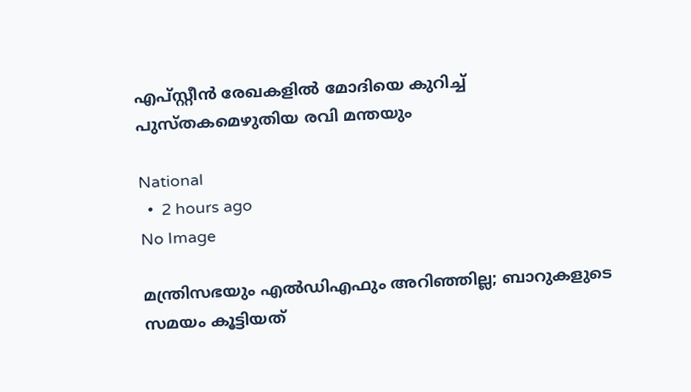എപ്സ്റ്റീൻ രേഖകളിൽ മോദിയെ കുറിച്ച് പുസ്തകമെഴുതിയ രവി മന്തയും

National
  •  2 hours ago
No Image

മന്ത്രിസഭയും എൽഡിഎഫും അറിഞ്ഞില്ല; ബാറുകളുടെ സമയം കൂട്ടിയത്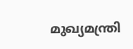മുഖ്യമന്ത്രി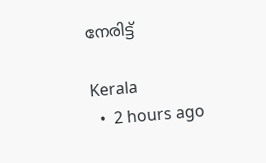നേരിട്ട്

Kerala
  •  2 hours ago